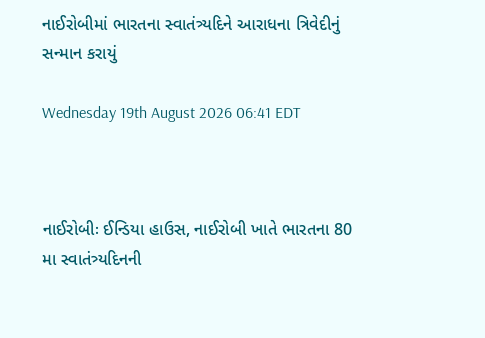નાઈરોબીમાં ભારતના સ્વાતંત્ર્યદિને આરાધના ત્રિવેદીનું સન્માન કરાયું

Wednesday 19th August 2026 06:41 EDT



નાઈરોબીઃ ઈન્ડિયા હાઉસ, નાઈરોબી ખાતે ભારતના 80 મા સ્વાતંત્ર્યદિનની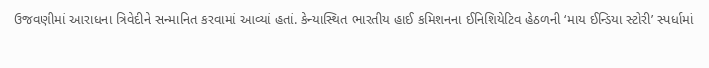ઉજવણીમાં આરાધના ત્રિવેદીને સન્માનિત કરવામાં આવ્યાં હતાં. કેન્યાસ્થિત ભારતીય હાઈ કમિશનના ઈનિશિયેટિવ હેઠળની ‘માય ઈન્ડિયા સ્ટોરી’ સ્પર્ધામાં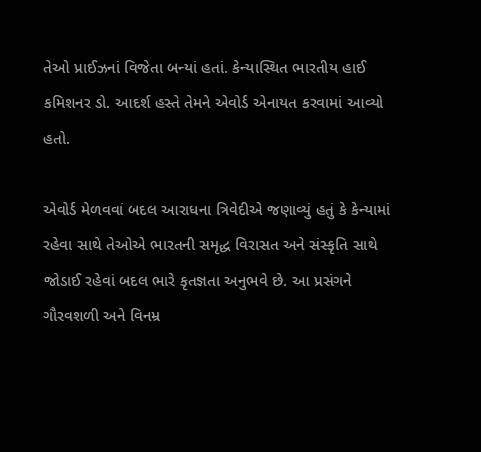તેઓ પ્રાઈઝનાં વિજેતા બન્યાં હતાં. કેન્યાસ્થિત ભારતીય હાઈ કમિશનર ડો. આદર્શ હસ્તે તેમને એવોર્ડ એનાયત કરવામાં આવ્યો હતો.

એવોર્ડ મેળવવાં બદલ આરાધના ત્રિવેદીએ જણાવ્યું હતું કે કેન્યામાં રહેવા સાથે તેઓએ ભારતની સમૃદ્ધ વિરાસત અને સંસ્કૃતિ સાથે જોડાઈ રહેવાં બદલ ભારે કૃતજ્ઞતા અનુભવે છે. આ પ્રસંગને ગૌરવશળી અને વિનમ્ર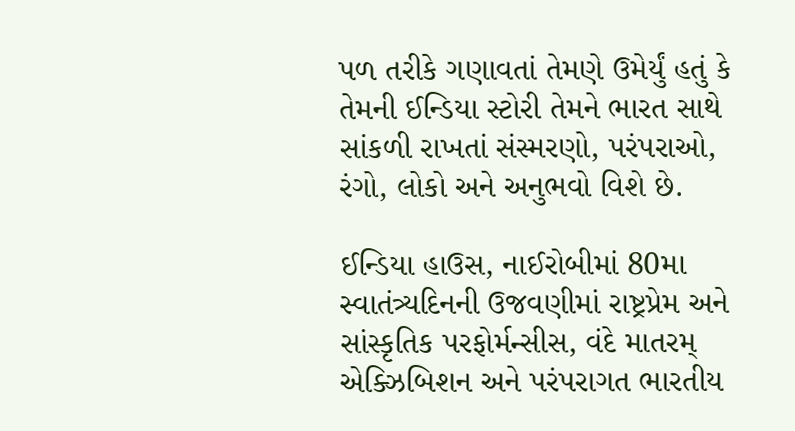પળ તરીકે ગણાવતાં તેમણે ઉમેર્યું હતું કે તેમની ઈન્ડિયા સ્ટોરી તેમને ભારત સાથે સાંકળી રાખતાં સંસ્મરણો, પરંપરાઓ, રંગો, લોકો અને અનુભવો વિશે છે.

ઈન્ડિયા હાઉસ, નાઈરોબીમાં 80મા સ્વાતંત્ર્યદિનની ઉજવણીમાં રાષ્ટ્રપ્રેમ અને સાંસ્કૃતિક પરફોર્મન્સીસ, વંદે માતરમ્ એક્ઝિબિશન અને પરંપરાગત ભારતીય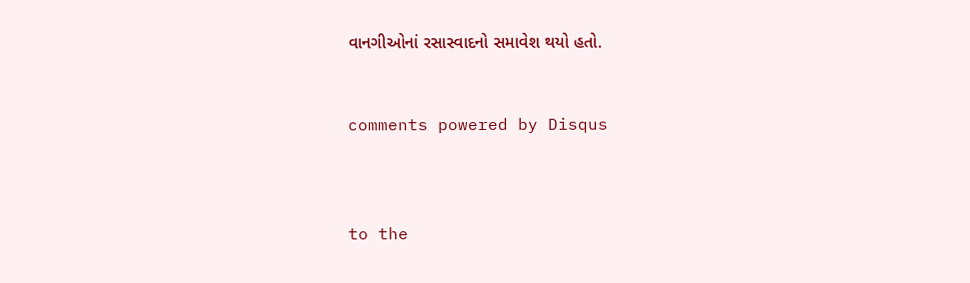વાનગીઓનાં રસાસ્વાદનો સમાવેશ થયો હતો.


comments powered by Disqus



to the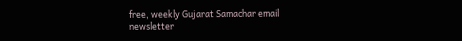free, weekly Gujarat Samachar email newsletter